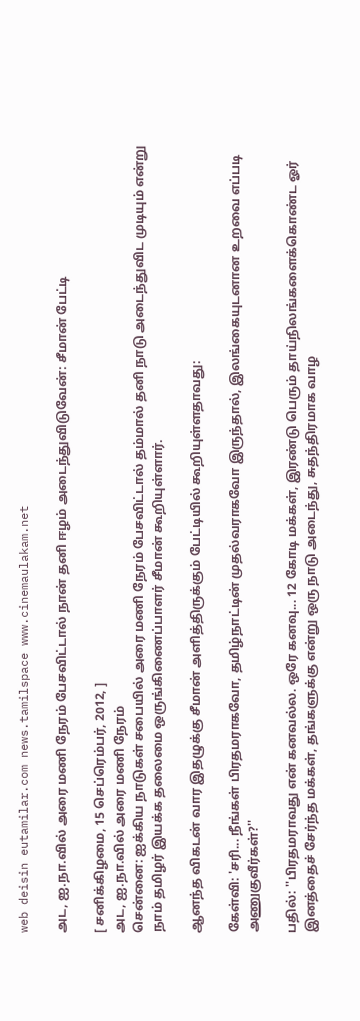web deisin eutamilar.com news.tamilspace www.cinemaulakam.net

அட, ஐ.நா.வில் அரை மணி நேரம் பேசவிட்டால் நான் தனி ஈழம் அடைந்துவிடுவேன்: சீமான் பேட்டி

[ சனிக்கிழமை, 15 செப்ரெம்பர், 2012, ]
அட, ஐ.நா.வில் அரை மணி நேரம்
சென்னை: ஐக்கிய நாடுகள் சபையில் அரை மணி நேரம் பேசவிட்டால் தம்மால் தனி நாடு அடைந்துவிட முடியும் என்று நாம் தமிழர் இயக்க தலைமை ஒருங்கிணைப்பாளர் சீமான் கூறியுள்ளார்.

ஆனந்த விகடன் வார இதழுக்கு சீமான் அளித்திருக்கும் பேட்டியில் கூறியுள்ளதாவது:

கேள்வி: 'சரி... நீங்கள் பிரதமராகவோ, தமிழ்நாட்டின் முதல்வராகவோ இருந்தால், இலங்கையுடனான உறவை எப்படி அணுகுவீர்கள்?''

பதில்: ''பிரதமராவது என் கனவல்ல. ஒரே கனவு... 12 கோடி மக்கள், இரண்டு பெரும் தாய்நிலங்களைக்கொண்ட ஓர் இனத்தைச் சேர்ந்த மக்கள், தங்களுக்கு என்று ஒரு நாடு அடைந்து, சுதந்திரமாக வாழ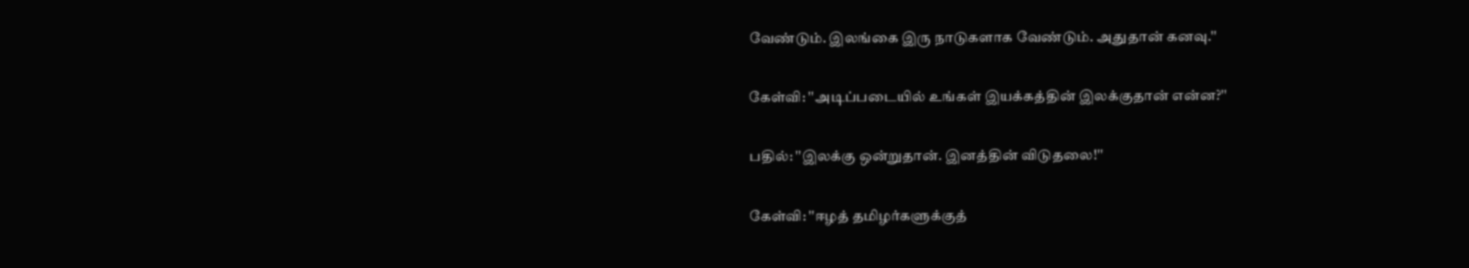வேண்டும். இலங்கை இரு நாடுகளாக வேண்டும். அதுதான் கனவு.''

கேள்வி: ''அடிப்படையில் உங்கள் இயக்கத்தின் இலக்குதான் என்ன?''

பதில்: ''இலக்கு ஒன்றுதான். இனத்தின் விடுதலை!''

கேள்வி: ''ஈழத் தமிழர்களுக்குத்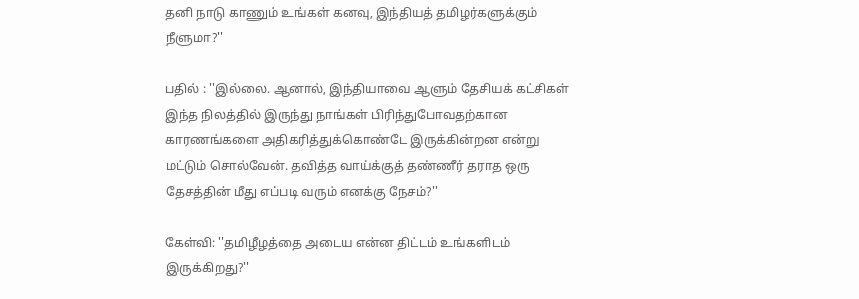தனி நாடு காணும் உங்கள் கனவு, இந்தியத் தமிழர்களுக்கும் நீளுமா?''

பதில் : ''இல்லை. ஆனால், இந்தியாவை ஆளும் தேசியக் கட்சிகள் இந்த நிலத்தில் இருந்து நாங்கள் பிரிந்துபோவதற்கான காரணங்களை அதிகரித்துக்கொண்டே இருக்கின்றன என்று மட்டும் சொல்வேன். தவித்த வாய்க்குத் தண்ணீர் தராத ஒரு தேசத்தின் மீது எப்படி வரும் எனக்கு நேசம்?''

கேள்வி: ''தமிழீழத்தை அடைய என்ன திட்டம் உங்களிடம் இருக்கிறது?''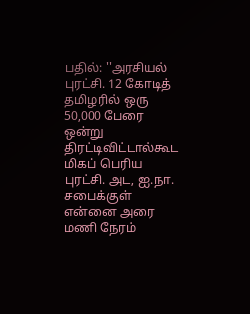பதில்: ''அரசியல் புரட்சி. 12 கோடித் தமிழரில் ஒரு 50,000 பேரை ஒன்று திரட்டிவிட்டால்கூட மிகப் பெரிய புரட்சி. அட, ஐ.நா. சபைக்குள் என்னை அரை மணி நேரம்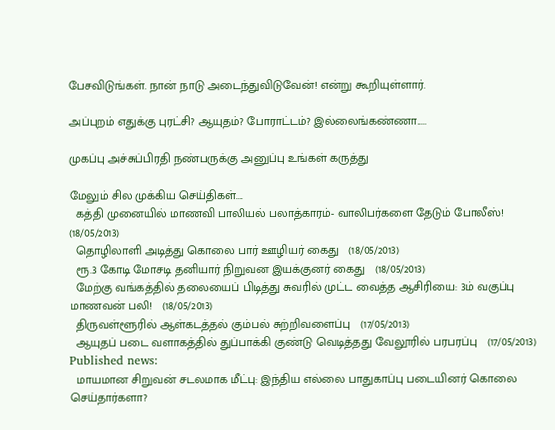பேசவிடுங்கள். நான் நாடு அடைந்துவிடுவேன்! என்று கூறியுள்ளார்.

அப்புறம் எதுக்கு புரட்சி? ஆயுதம்? போராட்டம்? இல்லைங்கண்ணா.....

முகப்பு அச்சுப்பிரதி நண்பருக்கு அனுப்பு உங்கள் கருத்து

மேலும் சில முக்கிய செய்திகள்....
  கத்தி முனையில் மாணவி பாலியல் பலாத்காரம்- வாலிபர்களை தேடும் போலீஸ்!   (18/05/2013)
  தொழிலாளி அடித்து கொலை பார் ஊழியர் கைது   (18/05/2013)
  ரூ.3 கோடி மோசடி தனியார் நிறுவன இயக்குனர் கைது   (18/05/2013)
  மேற்கு வங்கத்தில் தலையைப் பிடித்து சுவரில் முட்ட வைத்த ஆசிரியை: 3ம் வகுப்பு மாணவன் பலி!   (18/05/2013)
  திருவள்ளூரில் ஆள்கடத்தல் கும்பல் சுற்றிவளைப்பு   (17/05/2013)
  ஆயுதப் படை வளாகத்தில் துப்பாக்கி குண்டு வெடித்தது வேலூரில் பரபரப்பு   (17/05/2013)
Published news:
  மாயமான சிறுவன் சடலமாக மீட்பு: இந்திய எல்லை பாதுகாப்பு படையினர் கொலை செய்தார்களா?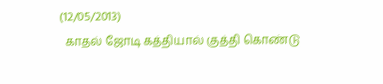(12/05/2013)
  காதல் ஜோடி கத்தியால் குத்தி கொண்டு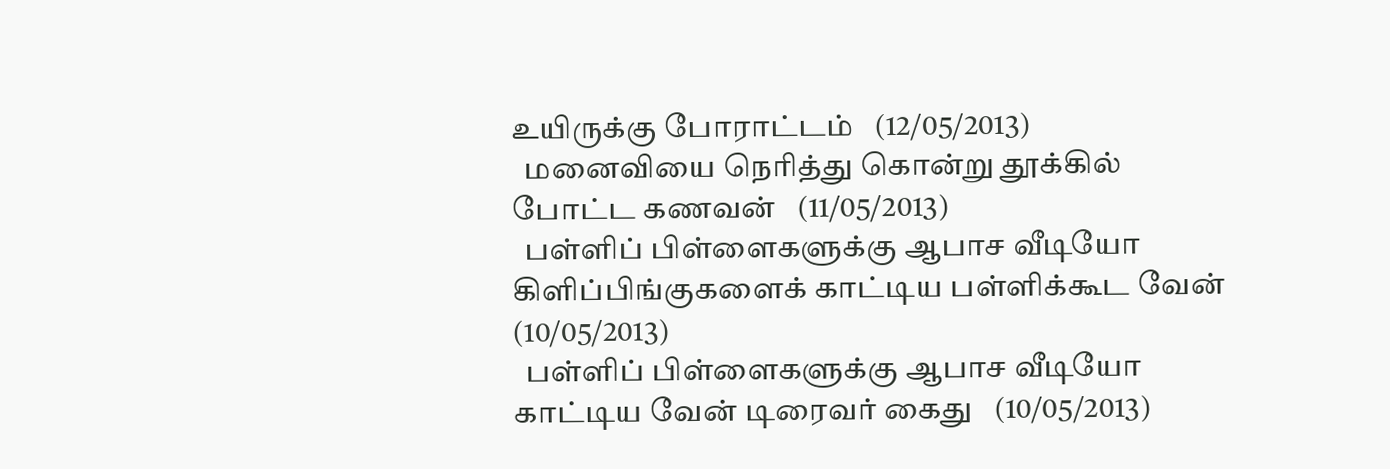உயிருக்கு போராட்டம்   (12/05/2013)
  மனைவியை நெரித்து கொன்று தூக்கில் போட்ட கணவன்   (11/05/2013)
  பள்ளிப் பிள்ளைகளுக்கு ஆபாச வீடியோ கிளிப்பிங்குகளைக் காட்டிய பள்ளிக்கூட வேன்   (10/05/2013)
  பள்ளிப் பிள்ளைகளுக்கு ஆபாச வீடியோ காட்டிய வேன் டிரைவர் கைது   (10/05/2013)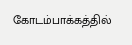கோடம்பாக்கத்தில்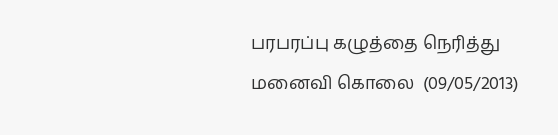பரபரப்பு கழுத்தை நெரித்து மனைவி கொலை  (09/05/2013)